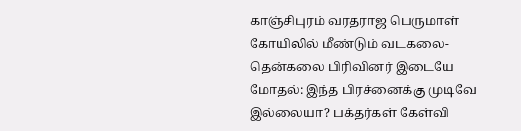காஞ்சிபுரம் வரதராஜ பெருமாள் கோயிலில் மீண்டும் வடகலை-தென்கலை பிரிவினர் இடையே மோதல்: இந்த பிரச்னைக்கு முடிவே இல்லையா? பக்தர்கள் கேள்வி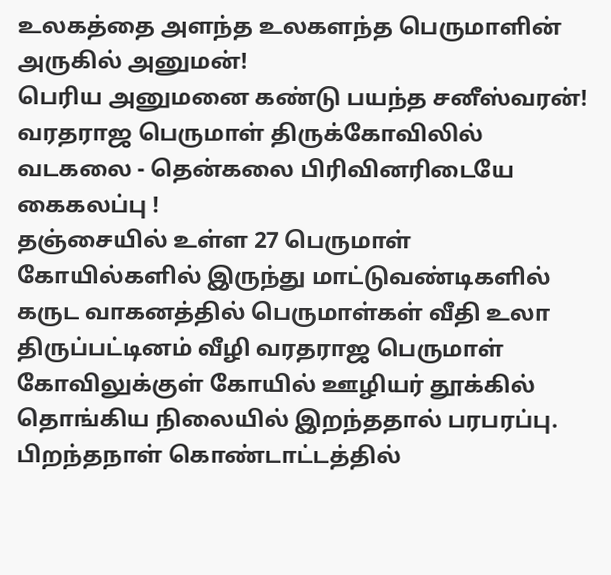உலகத்தை அளந்த உலகளந்த பெருமாளின் அருகில் அனுமன்!
பெரிய அனுமனை கண்டு பயந்த சனீஸ்வரன்!
வரதராஜ பெருமாள் திருக்கோவிலில் வடகலை - தென்கலை பிரிவினரிடையே கைகலப்பு !
தஞ்சையில் உள்ள 27 பெருமாள் கோயில்களில் இருந்து மாட்டுவண்டிகளில் கருட வாகனத்தில் பெருமாள்கள் வீதி உலா
திருப்பட்டினம் வீழி வரதராஜ பெருமாள் கோவிலுக்குள் கோயில் ஊழியர் தூக்கில் தொங்கிய நிலையில் இறந்ததால் பரபரப்பு.
பிறந்தநாள் கொண்டாட்டத்தில்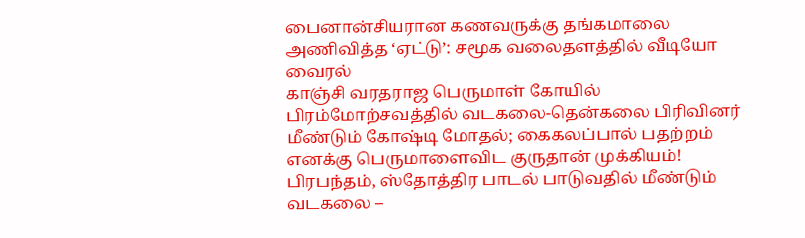பைனான்சியரான கணவருக்கு தங்கமாலை அணிவித்த ‘ஏட்டு’: சமூக வலைதளத்தில் வீடியோ வைரல்
காஞ்சி வரதராஜ பெருமாள் கோயில் பிரம்மோற்சவத்தில் வடகலை-தென்கலை பிரிவினர் மீண்டும் கோஷ்டி மோதல்; கைகலப்பால் பதற்றம்
எனக்கு பெருமாளைவிட குருதான் முக்கியம்!
பிரபந்தம், ஸ்தோத்திர பாடல் பாடுவதில் மீண்டும் வடகலை –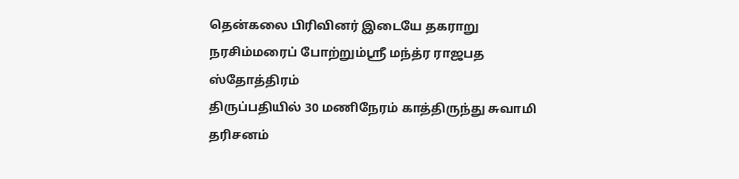தென்கலை பிரிவினர் இடையே தகராறு
நரசிம்மரைப் போற்றும்ஸ்ரீ மந்த்ர ராஜபத ஸ்தோத்திரம்
திருப்பதியில் 30 மணிநேரம் காத்திருந்து சுவாமி தரிசனம்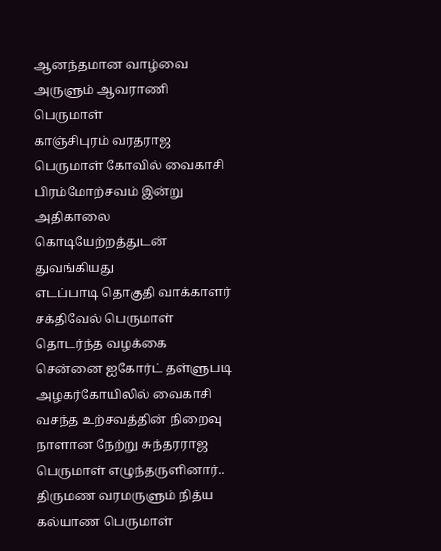ஆனந்தமான வாழ்வை அருளும் ஆவராணி பெருமாள்
காஞ்சிபுரம் வரதராஜ பெருமாள் கோவில் வைகாசி பிரம்மோற்சவம் இன்று அதிகாலை கொடியேற்றத்துடன் துவங்கியது
எடப்பாடி தொகுதி வாக்காளர் சக்திவேல் பெருமாள் தொடர்ந்த வழக்கை சென்னை ஐகோர்ட் தள்ளுபடி
அழகர்கோயிலில் வைகாசி வசந்த உற்சவத்தின் நிறைவு நாளான நேற்று சுந்தரராஜ பெருமாள் எழுந்தருளினார்..
திருமண வரமருளும் நித்ய கல்யாண பெருமாள்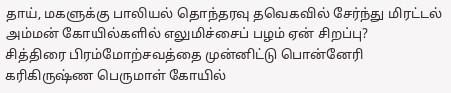தாய், மகளுக்கு பாலியல் தொந்தரவு தவெகவில் சேர்ந்து மிரட்டல்
அம்மன் கோயில்களில் எலுமிச்சைப் பழம் ஏன் சிறப்பு?
சித்திரை பிரம்மோற்சவத்தை முன்னிட்டு பொன்னேரி கரிகிருஷ்ண பெருமாள் கோயில்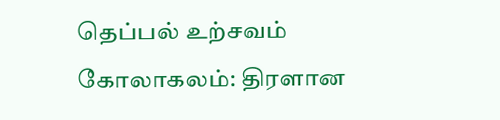தெப்பல் உற்சவம் கோலாகலம்: திரளான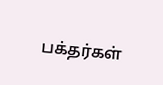பக்தர்கள்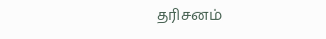தரிசனம்